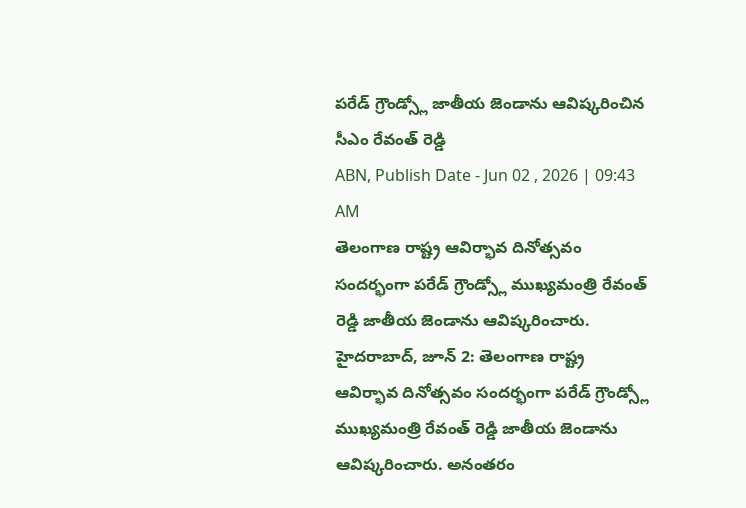పరేడ్ గ్రౌండ్స్లో జాతీయ జెండాను ఆవిష్కరించిన సీఎం రేవంత్ రెడ్డి
ABN, Publish Date - Jun 02 , 2026 | 09:43 AM
తెలంగాణ రాష్ట్ర ఆవిర్భావ దినోత్సవం సందర్భంగా పరేడ్ గ్రౌండ్స్లో ముఖ్యమంత్రి రేవంత్ రెడ్డి జాతీయ జెండాను ఆవిష్కరించారు.
హైదరాబాద్, జూన్ 2: తెలంగాణ రాష్ట్ర ఆవిర్భావ దినోత్సవం సందర్భంగా పరేడ్ గ్రౌండ్స్లో ముఖ్యమంత్రి రేవంత్ రెడ్డి జాతీయ జెండాను ఆవిష్కరించారు. అనంతరం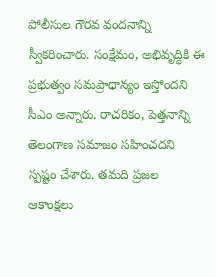పోలీసుల గౌరవ వందనాన్ని స్వీకరించారు. సంక్షేమం, అభివృద్ధికి ఈ ప్రభుత్వం సమప్రాధాన్యం ఇస్తోందని సీఎం అన్నారు. రాచరికం, పెత్తనాన్ని తెలంగాణ సమాజం సహించదని స్పష్టం చేశారు. తమది ప్రజల ఆకాంక్షలు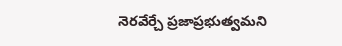నెరవేర్చే ప్రజాప్రభుత్వమని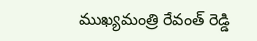ముఖ్యమంత్రి రేవంత్ రెడ్డి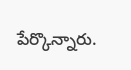పేర్కొన్నారు.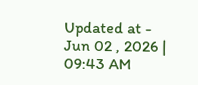Updated at - Jun 02 , 2026 | 09:43 AM